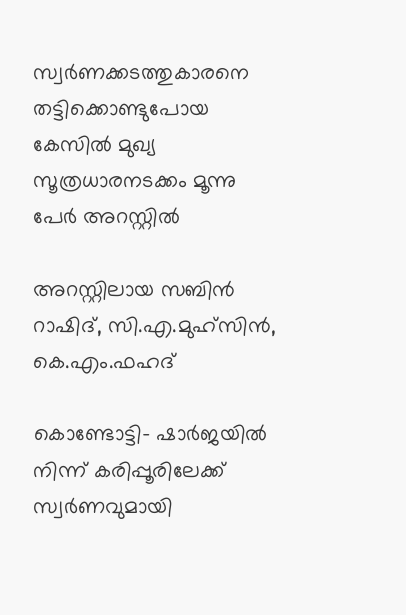സ്വര്‍ണക്കടത്തുകാരനെ തട്ടിക്കൊണ്ടുപോയ കേസില്‍ മുഖ്യ സൂത്രധാരനടക്കം മൂന്നു പേര്‍ അറസ്റ്റില്‍

അറസ്റ്റിലായ സബിന്‍ റാഷിദ്, സി.എ.മുഹ്‌സിന്‍, കെ.എം.ഫഹദ്

കൊണ്ടോട്ടി- ഷാര്‍ജയില്‍ നിന്ന് കരിപ്പൂരിലേക്ക് സ്വര്‍ണവുമായി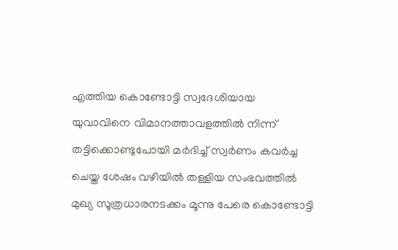എത്തിയ കൊണ്ടോട്ടി സ്വദേശിയായ യുവാവിനെ വിമാനത്താവളത്തില്‍ നിന്ന് തട്ടിക്കൊണ്ടുപോയി മര്‍ദിച്ച് സ്വര്‍ണം കവര്‍ച്ച ചെയ്ത ശേഷം വഴിയില്‍ തള്ളിയ സംഭവത്തില്‍ മുഖ്യ സൂത്രധാരനടക്കം മൂന്നു പേരെ കൊണ്ടോട്ടി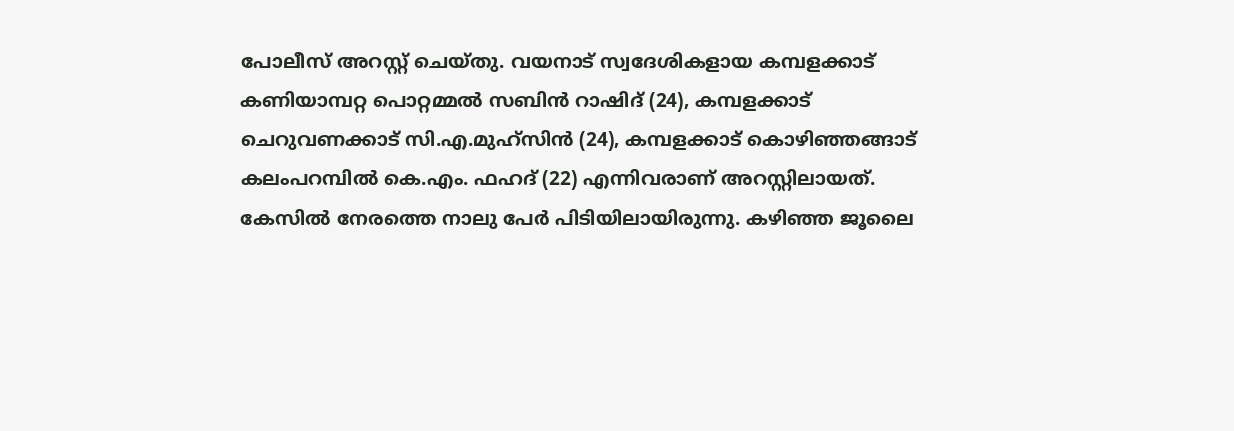പോലീസ് അറസ്റ്റ് ചെയ്തു. വയനാട് സ്വദേശികളായ കമ്പളക്കാട് കണിയാമ്പറ്റ പൊറ്റമ്മല്‍ സബിന്‍ റാഷിദ് (24), കമ്പളക്കാട് ചെറുവണക്കാട് സി.എ.മുഹ്‌സിന്‍ (24), കമ്പളക്കാട് കൊഴിഞ്ഞങ്ങാട് കലംപറമ്പില്‍ കെ.എം. ഫഹദ് (22) എന്നിവരാണ് അറസ്റ്റിലായത്. കേസില്‍ നേരത്തെ നാലു പേര്‍ പിടിയിലായിരുന്നു. കഴിഞ്ഞ ജൂലൈ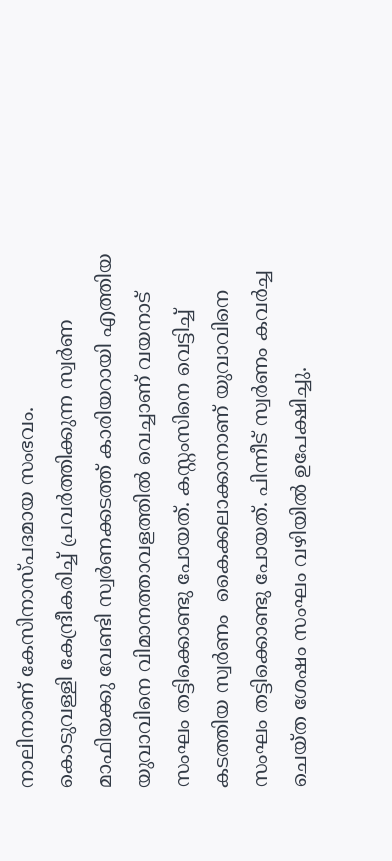നാലിനാണ് കേസിനാസ്പദമായ സംഭവം.
കൊടുവള്ളി കേന്ദ്രീകരിച്ച് പ്രവര്‍ത്തിക്കുന്ന സ്വര്‍ണ മാഫിയക്കു വേണ്ടി സ്വര്‍ണക്കടത്ത് കാരിയറായി എത്തിയ യുവാവിനെ വിമാനത്താവളത്തില്‍ വെച്ചാണ് വയനാട് സംഘം തട്ടിക്കൊണ്ടു പോയത്. കസ്റ്റംസിനെ വെട്ടിച്ച് കടത്തിയ സ്വര്‍ണം  കൈക്കലാക്കാനാണ് യുവാവിനെ സംഘം തട്ടിക്കൊണ്ടു പോയത്. പിന്നീട് സ്വര്‍ണം കവര്‍ച്ച ചെയ്ത ശേഷം സംഘം വഴിയില്‍ ഉപേക്ഷിച്ചു.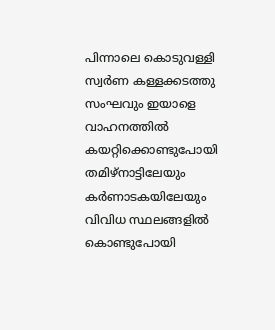പിന്നാലെ കൊടുവള്ളി സ്വര്‍ണ കള്ളക്കടത്തു സംഘവും ഇയാളെ വാഹനത്തില്‍ കയറ്റിക്കൊണ്ടുപോയി തമിഴ്‌നാട്ടിലേയും കര്‍ണാടകയിലേയും വിവിധ സ്ഥലങ്ങളില്‍ കൊണ്ടുപോയി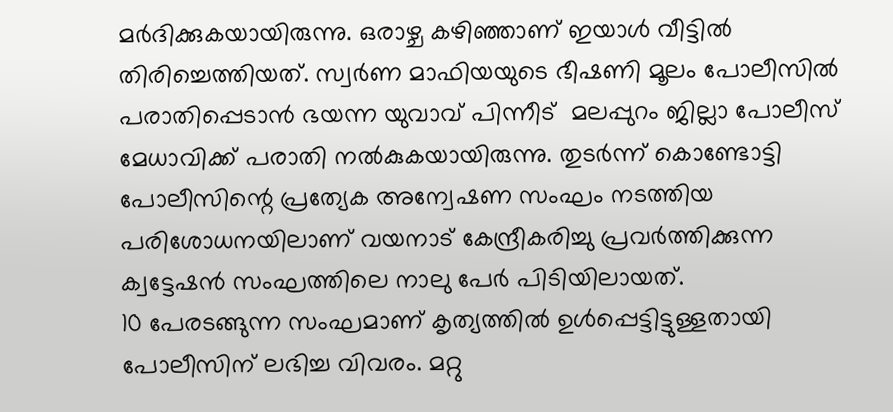മര്‍ദിക്കുകയായിരുന്നു. ഒരാഴ്ച കഴിഞ്ഞാണ് ഇയാള്‍ വീട്ടില്‍ തിരിച്ചെത്തിയത്. സ്വര്‍ണ മാഫിയയുടെ ഭീഷണി മൂലം പോലീസില്‍ പരാതിപ്പെടാന്‍ ഭയന്ന യുവാവ് പിന്നീട്  മലപ്പുറം ജില്ലാ പോലീസ് മേധാവിക്ക് പരാതി നല്‍കുകയായിരുന്നു. തുടര്‍ന്ന് കൊണ്ടോട്ടി പോലീസിന്റെ പ്രത്യേക അന്വേഷണ സംഘം നടത്തിയ പരിശോധനയിലാണ് വയനാട് കേന്ദ്രീകരിച്ചു പ്രവര്‍ത്തിക്കുന്ന ക്വട്ടേഷന്‍ സംഘത്തിലെ നാലു പേര്‍ പിടിയിലായത്.
10 പേരടങ്ങുന്ന സംഘമാണ് കൃത്യത്തില്‍ ഉള്‍പ്പെട്ടിട്ടുള്ളതായി പോലീസിന് ലഭിച്ച വിവരം. മറ്റു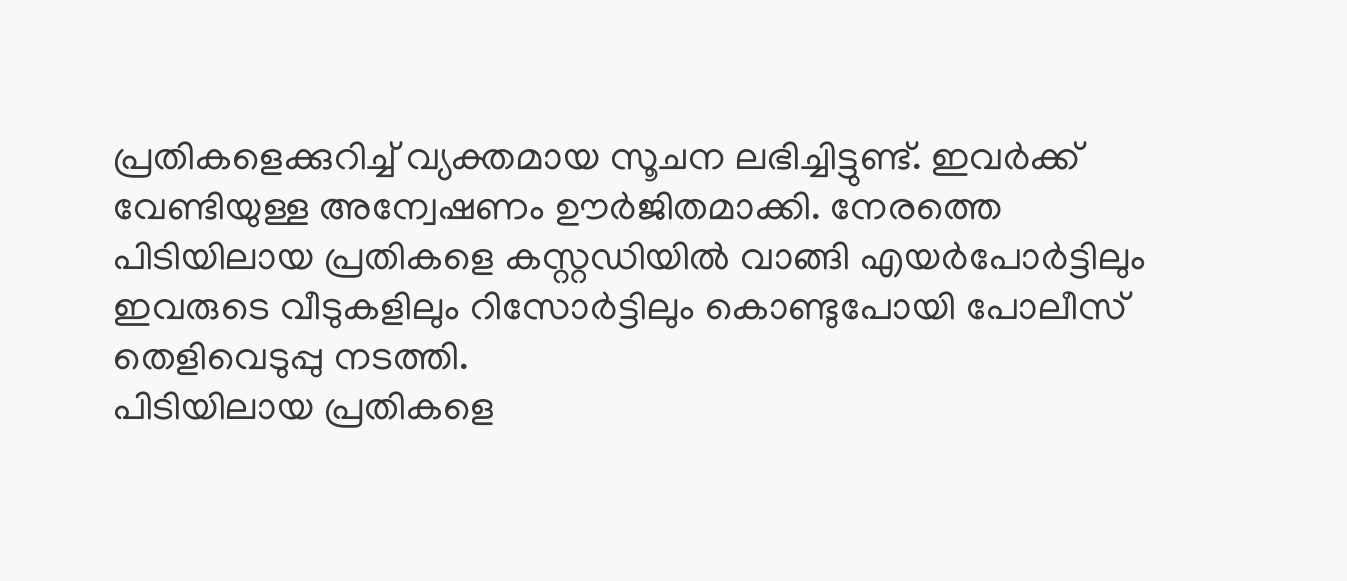പ്രതികളെക്കുറിച്ച് വ്യക്തമായ സൂചന ലഭിച്ചിട്ടുണ്ട്. ഇവര്‍ക്ക് വേണ്ടിയുള്ള അന്വേഷണം ഊര്‍ജിതമാക്കി. നേരത്തെ പിടിയിലായ പ്രതികളെ കസ്റ്റഡിയില്‍ വാങ്ങി എയര്‍പോര്‍ട്ടിലും ഇവരുടെ വീടുകളിലും റിസോര്‍ട്ടിലും കൊണ്ടുപോയി പോലീസ് തെളിവെടുപ്പു നടത്തി.
പിടിയിലായ പ്രതികളെ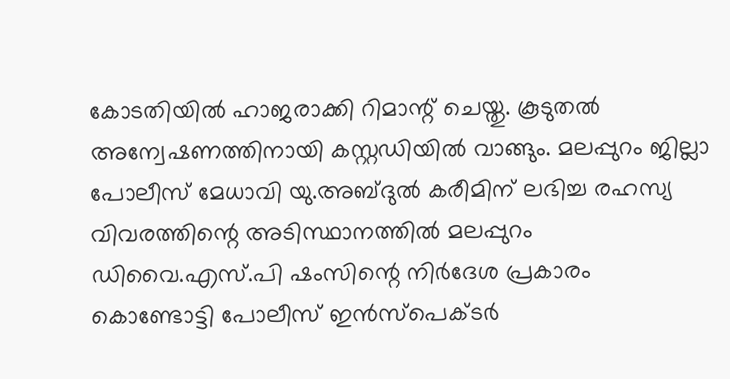കോടതിയില്‍ ഹാജരാക്കി റിമാന്റ് ചെയ്തു. കൂടുതല്‍ അന്വേഷണത്തിനായി കസ്റ്റഡിയില്‍ വാങ്ങും. മലപ്പുറം ജില്ലാ പോലീസ് മേധാവി യു.അബ്ദുല്‍ കരീമിന് ലഭിച്ച രഹസ്യ വിവരത്തിന്റെ അടിസ്ഥാനത്തില്‍ മലപ്പുറം ഡിവൈ.എസ്.പി ഷംസിന്റെ നിര്‍ദേശ പ്രകാരം കൊണ്ടോട്ടി പോലീസ് ഇന്‍സ്‌പെക്ടര്‍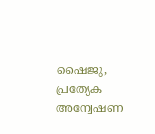ഷൈജു, പ്രത്യേക അന്വേഷണ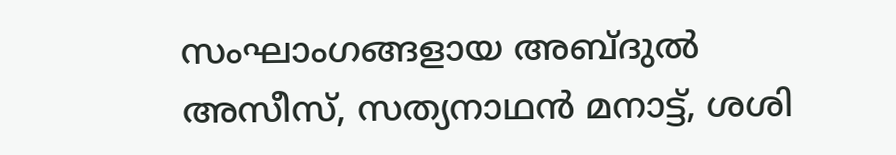സംഘാംഗങ്ങളായ അബ്ദുല്‍ അസീസ്, സത്യനാഥന്‍ മനാട്ട്, ശശി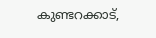കുണ്ടറക്കാട്,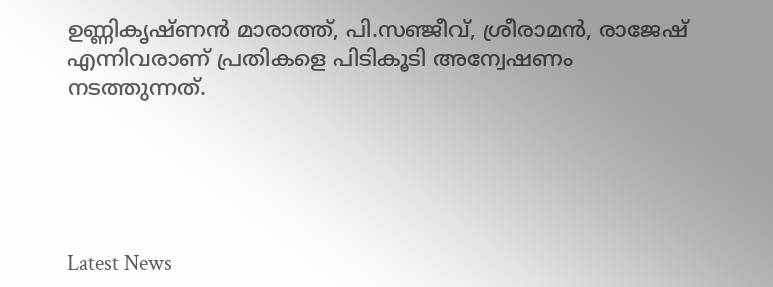ഉണ്ണികൃഷ്ണന്‍ മാരാത്ത്, പി.സഞ്ജീവ്, ശ്രീരാമന്‍, രാജേഷ് എന്നിവരാണ് പ്രതികളെ പിടികൂടി അന്വേഷണം നടത്തുന്നത്.





Latest News